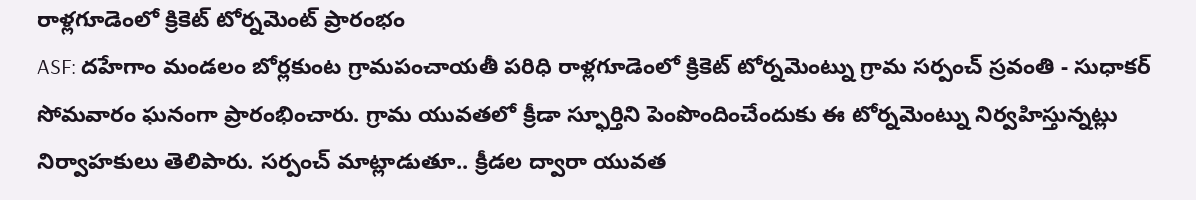రాళ్లగూడెంలో క్రికెట్ టోర్నమెంట్ ప్రారంభం
ASF: దహేగాం మండలం బోర్లకుంట గ్రామపంచాయతీ పరిధి రాళ్లగూడెంలో క్రికెట్ టోర్నమెంట్ను గ్రామ సర్పంచ్ స్రవంతి - సుధాకర్ సోమవారం ఘనంగా ప్రారంభించారు. గ్రామ యువతలో క్రీడా స్ఫూర్తిని పెంపొందించేందుకు ఈ టోర్నమెంట్ను నిర్వహిస్తున్నట్లు నిర్వాహకులు తెలిపారు. సర్పంచ్ మాట్లాడుతూ.. క్రీడల ద్వారా యువత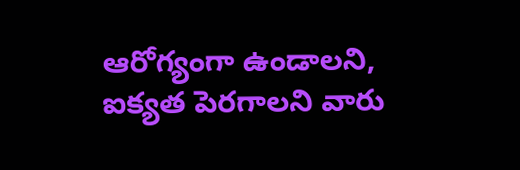ఆరోగ్యంగా ఉండాలని, ఐక్యత పెరగాలని వారు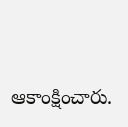ఆకాంక్షించారు.